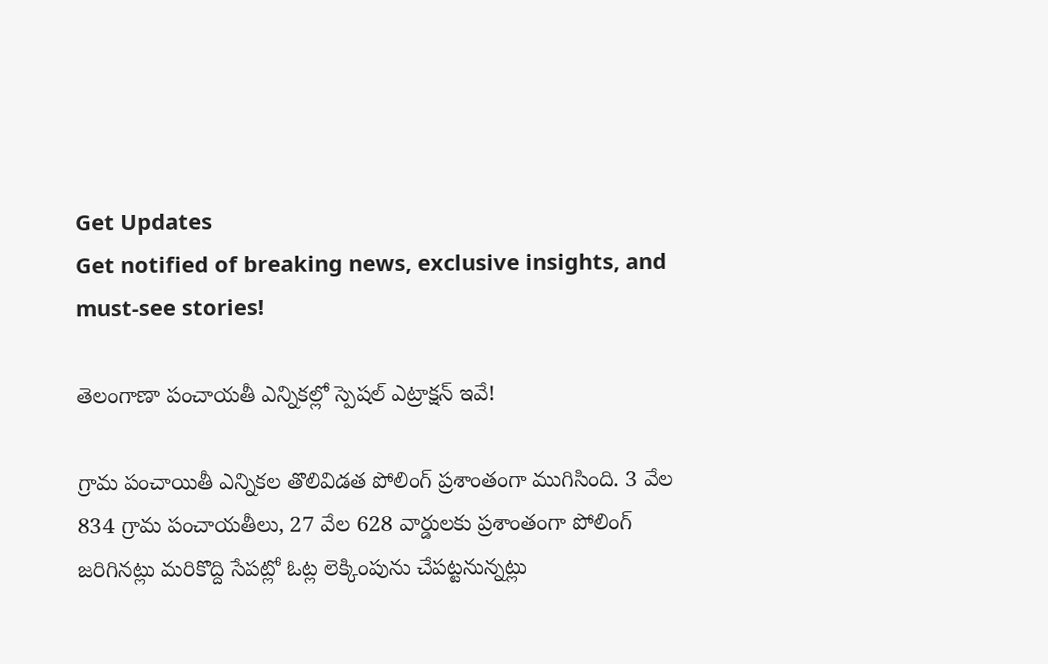Get Updates
Get notified of breaking news, exclusive insights, and must-see stories!

తెలంగాణా పంచాయతీ ఎన్నికల్లో స్పెషల్ ఎట్రాక్షన్ ఇవే!

గ్రామ పంచాయితీ ఎన్నికల తొలివిడత పోలింగ్ ప్రశాంతంగా ముగిసింది. 3 వేల 834 గ్రామ పంచాయతీలు, 27 వేల 628 వార్డులకు ప్రశాంతంగా పోలింగ్ జరిగినట్లు మరికొద్ది సేపట్లో ఓట్ల లెక్కింపును చేపట్టనున్నట్లు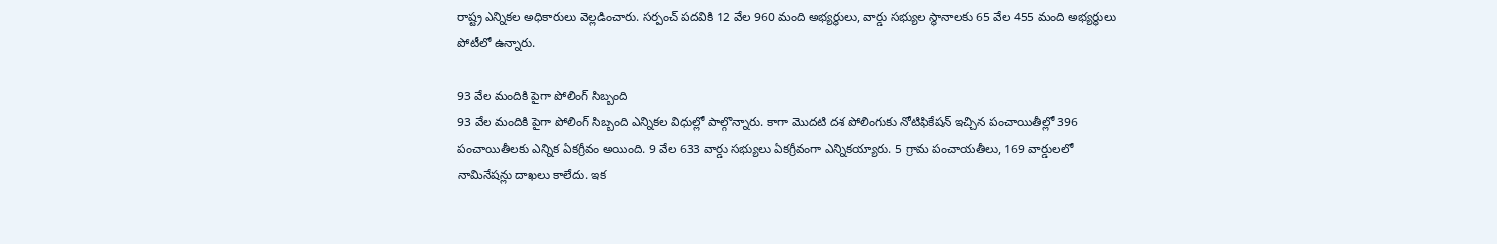రాష్ట్ర ఎన్నికల అధికారులు వెల్లడించారు. సర్పంచ్ పదవికి 12 వేల 960 మంది అభ్యర్థులు, వార్డు సభ్యుల స్థానాలకు 65 వేల 455 మంది అభ్యర్థులు పోటీలో ఉన్నారు.

93 వేల మందికి పైగా పోలింగ్ సిబ్బంది
93 వేల మందికి పైగా పోలింగ్ సిబ్బంది ఎన్నికల విధుల్లో పాల్గొన్నారు. కాగా మొదటి దశ పోలింగుకు నోటిఫికేషన్ ఇచ్చిన పంచాయితీల్లో 396 పంచాయితీలకు ఎన్నిక ఏకగ్రీవం అయింది. 9 వేల 633 వార్డు సభ్యులు ఏకగ్రీవంగా ఎన్నికయ్యారు. 5 గ్రామ పంచాయతీలు, 169 వార్డులలో నామినేషన్లు దాఖలు కాలేదు. ఇక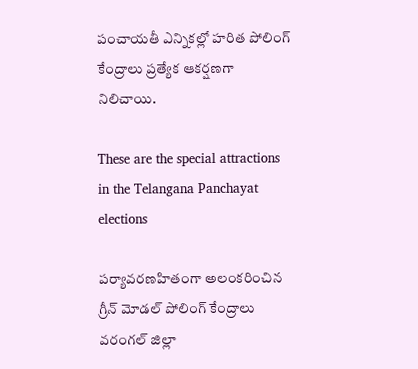పంచాయతీ ఎన్నికల్లో హరిత పోలింగ్ కేంద్రాలు ప్రత్యేక ఆకర్షణగా నిలిచాయి.

These are the special attractions in the Telangana Panchayat elections

పర్యావరణహితంగా అలంకరించిన గ్రీన్ మోడల్ పోలింగ్ కేంద్రాలు
వరంగల్ జిల్లా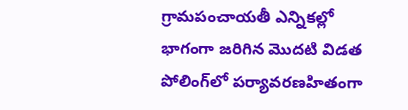గ్రామపంచాయతీ ఎన్నికల్లో భాగంగా జరిగిన మొదటి విడత పోలింగ్‌లో పర్యావరణహితంగా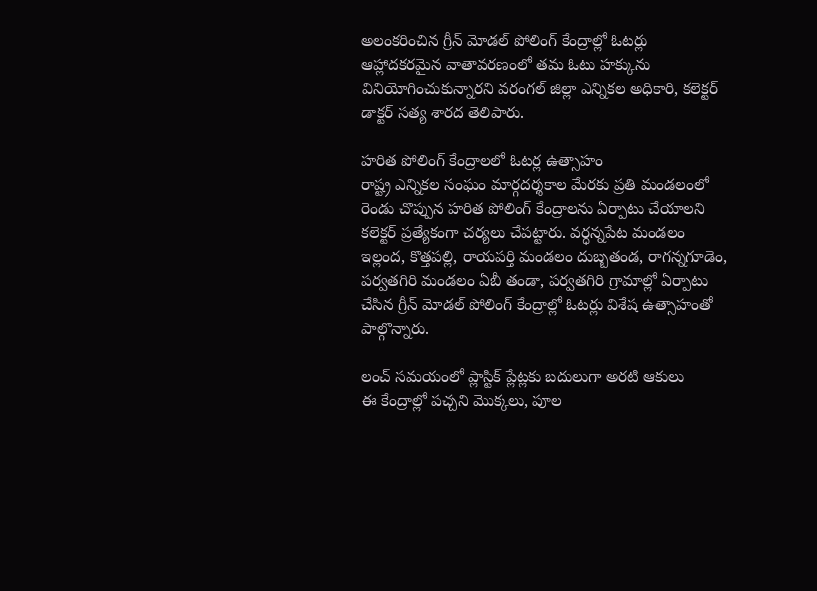అలంకరించిన గ్రీన్ మోడల్ పోలింగ్ కేంద్రాల్లో ఓటర్లు ఆహ్లాదకరమైన వాతావరణంలో తమ ఓటు హక్కును వినియోగించుకున్నారని వరంగల్ జిల్లా ఎన్నికల అధికారి, కలెక్టర్ డాక్టర్ సత్య శారద తెలిపారు.

హరిత పోలింగ్ కేంద్రాలలో ఓటర్ల ఉత్సాహం
రాష్ట్ర ఎన్నికల సంఘం మార్గదర్శకాల మేరకు ప్రతి మండలంలో రెండు చొప్పున హరిత పోలింగ్ కేంద్రాలను ఏర్పాటు చేయాలని కలెక్టర్ ప్రత్యేకంగా చర్యలు చేపట్టారు. వర్ధన్నపేట మండలం ఇల్లంద, కొత్తపల్లి, రాయపర్తి మండలం దుబ్బతండ, రాగన్నగూడెం, పర్వతగిరి మండలం ఏబీ తండా, పర్వతగిరి గ్రామాల్లో ఏర్పాటు చేసిన గ్రీన్ మోడల్ పోలింగ్ కేంద్రాల్లో ఓటర్లు విశేష ఉత్సాహంతో పాల్గొన్నారు.

లంచ్ సమయంలో ప్లాస్టిక్ ప్లేట్లకు బదులుగా అరటి ఆకులు
ఈ కేంద్రాల్లో పచ్చని మొక్కలు, పూల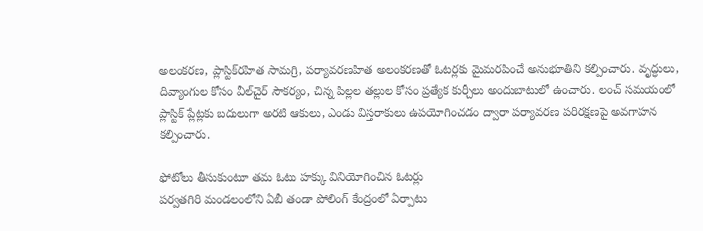అలంకరణ, ప్లాస్టిక్‌రహిత సామగ్రి, పర్యావరణహిత అలంకరణతో ఓటర్లకు మైమరపించే అనుభూతిని కల్పించారు. వృద్ధులు, దివ్యాంగుల కోసం వీల్‌చైర్ సౌకర్యం, చిన్న పిల్లల తల్లుల కోసం ప్రత్యేక కుర్చీలు అందుబాటులో ఉంచారు. లంచ్ సమయంలో ప్లాస్టిక్ ప్లేట్లకు బదులుగా అరటి ఆకులు, ఎండు విస్తరాకులు ఉపయోగించడం ద్వారా పర్యావరణ పరిరక్షణపై అవగాహన కల్పించారు.

ఫోటోలు తీసుకుంటూ తమ ఓటు హక్కు వినియోగించిన ఓటర్లు
పర్వతగిరి మండలంలోని ఏబీ తండా పోలింగ్ కేంద్రంలో ఏర్పాటు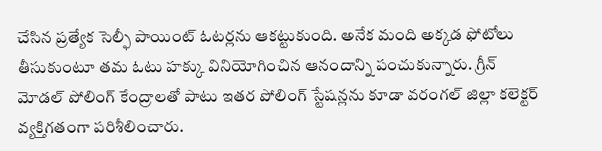చేసిన ప్రత్యేక సెల్ఫీ పాయింట్ ఓటర్లను ఆకట్టుకుంది. అనేక మంది అక్కడ ఫోటోలు తీసుకుంటూ తమ ఓటు హక్కు వినియోగించిన ఆనందాన్ని పంచుకున్నారు. గ్రీన్ మోడల్ పోలింగ్ కేంద్రాలతో పాటు ఇతర పోలింగ్ స్టేషన్లను కూడా వరంగల్ జిల్లా కలెక్టర్ వ్యక్తిగతంగా పరిశీలించారు.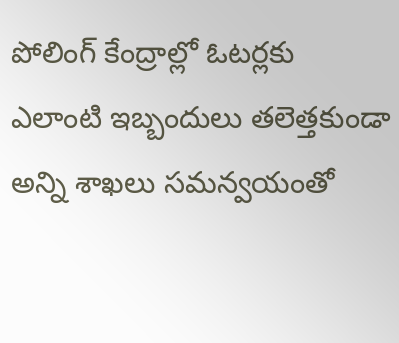పోలింగ్ కేంద్రాల్లో ఓటర్లకు ఎలాంటి ఇబ్బందులు తలెత్తకుండా అన్ని శాఖలు సమన్వయంతో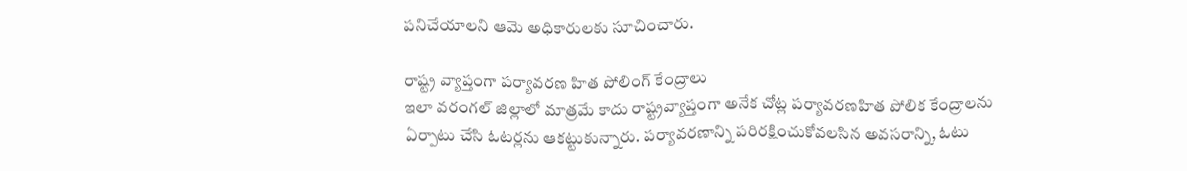పనిచేయాలని ఆమె అధికారులకు సూచించారు.

రాష్ట్ర వ్యాప్తంగా పర్యావరణ హిత పోలింగ్ కేంద్రాలు
ఇలా వరంగల్ జిల్లాలో మాత్రమే కాదు రాష్ట్రవ్యాప్తంగా అనేక చోట్ల పర్యావరణహిత పోలిక కేంద్రాలను ఏర్పాటు చేసి ఓటర్లను ఆకట్టుకున్నారు. పర్యావరణాన్ని పరిరక్షించుకోవలసిన అవసరాన్ని, ఓటు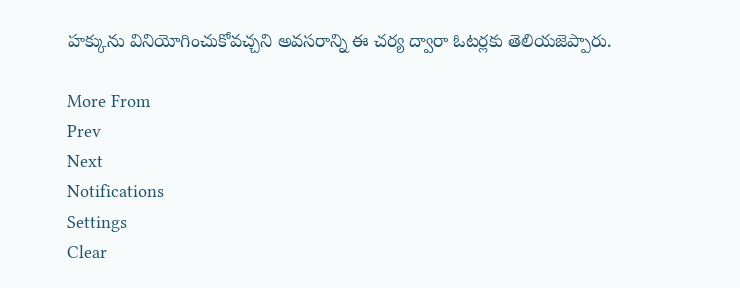హక్కును వినియోగించుకోవచ్చని అవసరాన్ని ఈ చర్య ద్వారా ఓటర్లకు తెలియజెప్పారు.

More From
Prev
Next
Notifications
Settings
Clear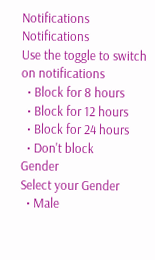Notifications
Notifications
Use the toggle to switch on notifications
  • Block for 8 hours
  • Block for 12 hours
  • Block for 24 hours
  • Don't block
Gender
Select your Gender
  • Male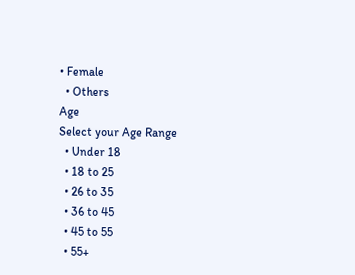• Female
  • Others
Age
Select your Age Range
  • Under 18
  • 18 to 25
  • 26 to 35
  • 36 to 45
  • 45 to 55
  • 55+